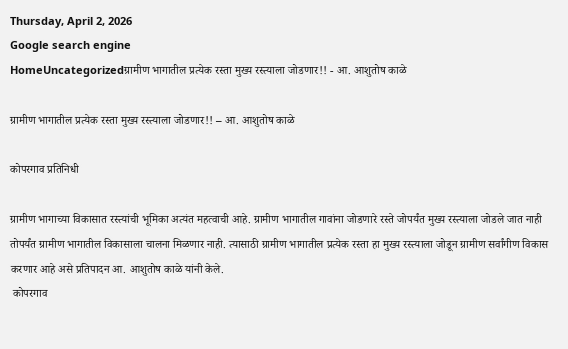Thursday, April 2, 2026
Google search engine
HomeUncategorizedग्रामीण भागातील प्रत्येक रस्ता मुख्य रस्त्याला जोडणार!! - आ. आशुतोष काळे

ग्रामीण भागातील प्रत्येक रस्ता मुख्य रस्त्याला जोडणार!! – आ. आशुतोष काळे

कोपरगाव प्रतिनिधी

ग्रामीण भागाच्या विकासात रस्त्यांची भूमिका अत्यंत महत्वाची आहे. ग्रामीण भागातील गावांना जोडणारे रस्ते जोपर्यंत मुख्य रस्त्याला जोडले जात नाही तोपर्यंत ग्रामीण भागातील विकासाला चालना मिळणार नाही. त्यासाठी ग्रामीण भागातील प्रत्येक रस्ता हा मुख्य रस्त्याला जोडून ग्रामीण सर्वांगीण विकास करणार आहे असे प्रतिपादन आ. आशुतोष काळे यांनी केले.
 कोपरगाव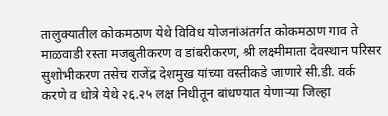तालुक्यातील कोकमठाण येथे विविध योजनांअंतर्गत कोकमठाण गाव ते माळवाडी रस्ता मजबुतीकरण व डांबरीकरण, श्री लक्ष्मीमाता देवस्थान परिसर सुशोभीकरण तसेच राजेंद्र देशमुख यांच्या वस्तीकडे जाणारे सी.डी. वर्क करणे व धोत्रे येथे २६.२५ लक्ष निधीतून बांधण्यात येणाऱ्या जिल्हा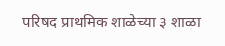परिषद प्राथमिक शाळेच्या ३ शाळा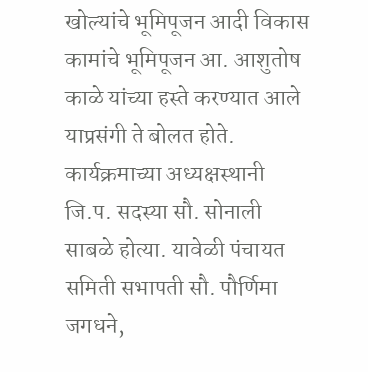खोल्यांचे भूमिपूजन आदी विकास कामांचे भूमिपूजन आ. आशुतोष काळे यांच्या हस्ते करण्यात आले याप्रसंगी ते बोलत होते. कार्यक्रमाच्या अध्यक्षस्थानी जि.प. सदस्या सौ. सोनाली साबळे होत्या. यावेळी पंचायत समिती सभापती सौ. पौर्णिमा जगधने,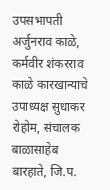उपसभापती अर्जुनराव काळे, कर्मवीर शंकरराव काळे कारखान्याचे उपाध्यक्ष सुधाकर रोहोम, संचालक बाळासाहेब बारहाते, जि.प.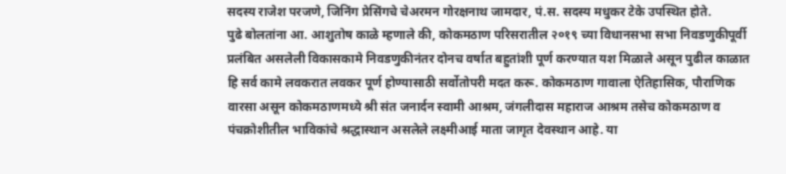सदस्य राजेश परजणे, जिनिंग प्रेसिंगचे चेअरमन गोरक्षनाथ जामदार, पं.स. सदस्य मधुकर टेके उपस्थित होते.
पुढे बोलतांना आ. आशुतोष काळे म्हणाले की, कोकमठाण परिसरातील २०१९ च्या विधानसभा सभा निवडणुकीपूर्वी प्रलंबित असलेली विकासकामे निवडणुकीनंतर दोनच वर्षात बहुतांशी पूर्ण करण्यात यश मिळाले असून पुढील काळात हि सर्व कामे लवकरात लवकर पूर्ण होण्यासाठी सर्वोतोपरी मदत करू. कोकमठाण गावाला ऐतिहासिक, पौराणिक वारसा असून कोकमठाणमध्ये श्री संत जनार्दन स्वामी आश्रम, जंगलीदास महाराज आश्रम तसेच कोकमठाण व पंचक्रोशीतील भाविकांचे श्रद्धास्थान असलेले लक्ष्मीआई माता जागृत देवस्थान आहे. या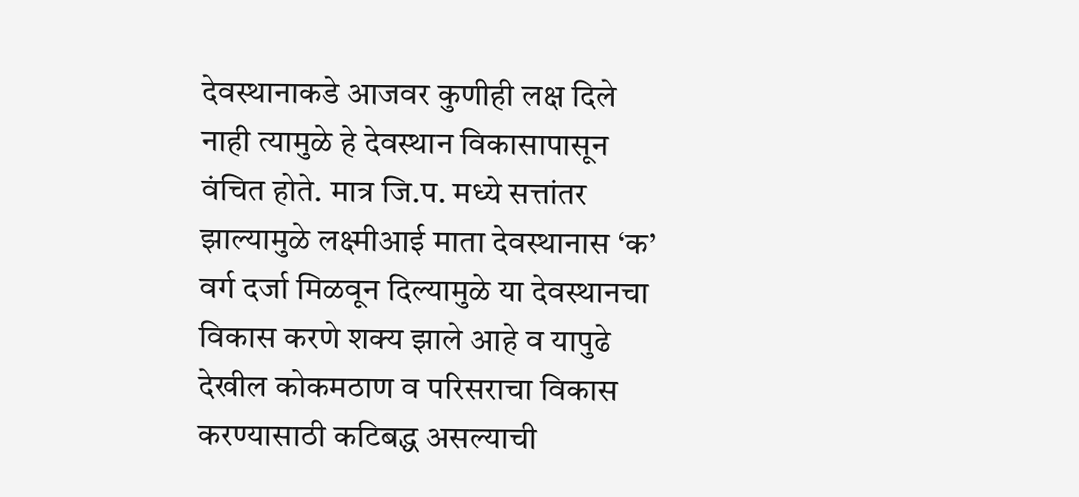देवस्थानाकडे आजवर कुणीही लक्ष दिले नाही त्यामुळे हे देवस्थान विकासापासून वंचित होते. मात्र जि.प. मध्ये सत्तांतर झाल्यामुळे लक्ष्मीआई माता देवस्थानास ‘क’ वर्ग दर्जा मिळवून दिल्यामुळे या देवस्थानचा विकास करणे शक्य झाले आहे व यापुढे देखील कोकमठाण व परिसराचा विकास करण्यासाठी कटिबद्ध असल्याची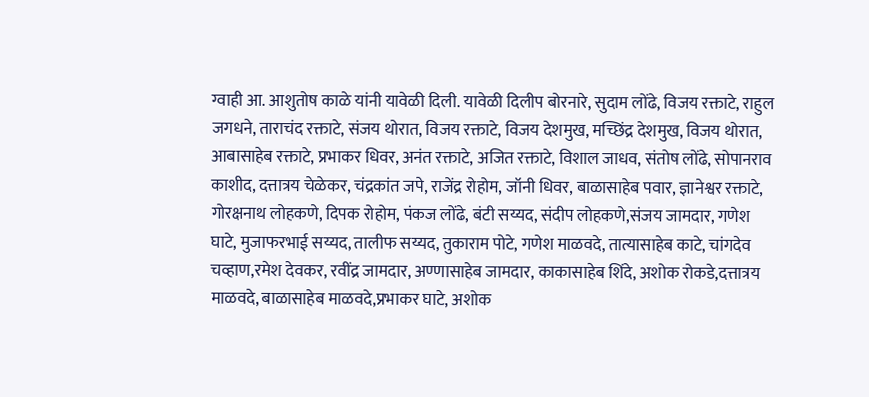ग्वाही आ. आशुतोष काळे यांनी यावेळी दिली. यावेळी दिलीप बोरनारे, सुदाम लोंढे, विजय रक्ताटे, राहुल जगधने, ताराचंद रक्ताटे, संजय थोरात, विजय रक्ताटे, विजय देशमुख, मच्छिंद्र देशमुख, विजय थोरात, आबासाहेब रक्ताटे, प्रभाकर धिवर, अनंत रक्ताटे, अजित रक्ताटे, विशाल जाधव, संतोष लोंढे, सोपानराव काशीद, दत्तात्रय चेळेकर, चंद्रकांत जपे, राजेंद्र रोहोम, जॉनी धिवर, बाळासाहेब पवार, ज्ञानेश्वर रक्ताटे, गोरक्षनाथ लोहकणे, दिपक रोहोम, पंकज लोंढे, बंटी सय्यद, संदीप लोहकणे,संजय जामदार, गणेश घाटे, मुजाफरभाई सय्यद, तालीफ सय्यद, तुकाराम पोटे, गणेश माळवदे, तात्यासाहेब काटे, चांगदेव चव्हाण,रमेश देवकर, रवींद्र जामदार, अण्णासाहेब जामदार, काकासाहेब शिंदे, अशोक रोकडे,दत्तात्रय माळवदे, बाळासाहेब माळवदे,प्रभाकर घाटे, अशोक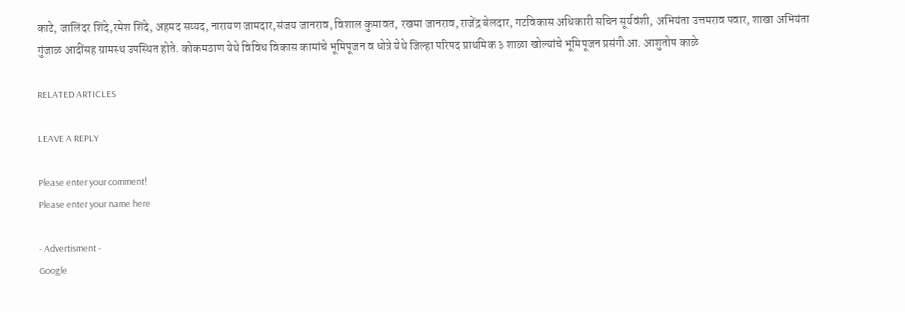काटे, जालिंदर शिंदे,रमेश शिंदे, अहमद सय्यद, नारायण जामदार,संजय जानराव, विशाल कुमावत, रखमा जानराव, राजेंद्र बेलदार, गटविकास अधिकारी सचिन सूर्यवंशी, अभियंता उत्तमराव पवार, शाखा अभियंता गुंजाळ आदींसह ग्रामस्थ उपस्थित होते. कोकमठाण येथे विविध विकास कामांचे भूमिपूजन व धोत्रे येथे जिल्हा परिषद प्राथमिक ३ शाळा खोल्यांचे भूमिपूजन प्रसंगी आ. आशुतोष काळे

RELATED ARTICLES

LEAVE A REPLY

Please enter your comment!
Please enter your name here

- Advertisment -
Google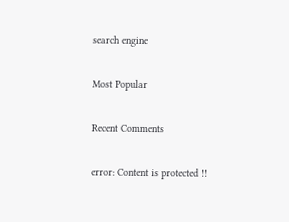search engine

Most Popular

Recent Comments

error: Content is protected !!